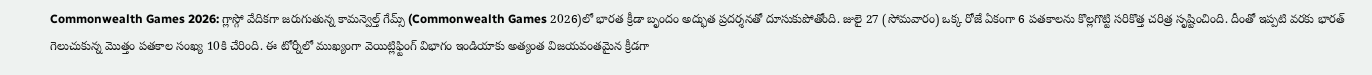Commonwealth Games 2026: గ్లాస్గో వేదికగా జరుగుతున్న కామన్వెల్త్ గేమ్స్ (Commonwealth Games 2026)లో భారత క్రీడా బృందం అద్భుత ప్రదర్శనతో దూసుకుపోతోంది. జులై 27 (సోమవారం) ఒక్క రోజే ఏకంగా 6 పతకాలను కొల్లగొట్టి సరికొత్త చరిత్ర సృష్టించింది. దీంతో ఇప్పటి వరకు భారత్ గెలుచుకున్న మొత్తం పతకాల సంఖ్య 10కి చేరింది. ఈ టోర్నీలో ముఖ్యంగా వెయిట్లిఫ్టింగ్ విభాగం ఇండియాకు అత్యంత విజయవంతమైన క్రీడగా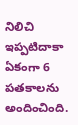నిలిచి ఇప్పటిదాకా ఏకంగా 6 పతకాలను అందించింది.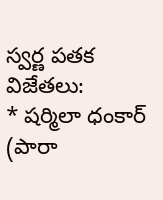స్వర్ణ పతక విజేతలు:
* షర్మిలా ధంకార్ (పారా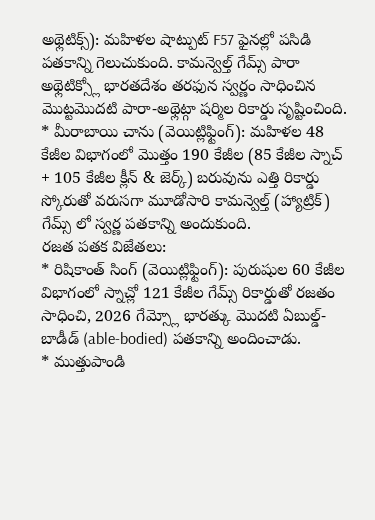అథ్లెటిక్స్): మహిళల షాట్పుట్ F57 ఫైనల్లో పసిడి పతకాన్ని గెలుచుకుంది. కామన్వెల్త్ గేమ్స్ పారా అథ్లెటిక్స్లో భారతదేశం తరఫున స్వర్ణం సాధించిన మొట్టమొదటి పారా-అథ్లెట్గా షర్మిల రికార్డు సృష్టించింది.
* మీరాబాయి చాను (వెయిట్లిఫ్టింగ్): మహిళల 48 కేజీల విభాగంలో మొత్తం 190 కేజీల (85 కేజీల స్నాచ్ + 105 కేజీల క్లీన్ & జెర్క్) బరువును ఎత్తి రికార్డు స్కోరుతో వరుసగా మూడోసారి కామన్వెల్త్ (హ్యాట్రిక్) గేమ్స్ లో స్వర్ణ పతకాన్ని అందుకుంది.
రజత పతక విజేతలు:
* రిషికాంత్ సింగ్ (వెయిట్లిఫ్టింగ్): పురుషుల 60 కేజీల విభాగంలో స్నాచ్లో 121 కేజీల గేమ్స్ రికార్డుతో రజతం సాధించి, 2026 గేమ్స్లో భారత్కు మొదటి ఏబుల్డ్-బాడీడ్ (able-bodied) పతకాన్ని అందించాడు.
* ముత్తుపాండి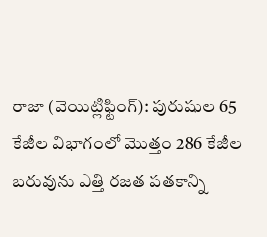రాజా (వెయిట్లిఫ్టింగ్): పురుషుల 65 కేజీల విభాగంలో మొత్తం 286 కేజీల బరువును ఎత్తి రజత పతకాన్ని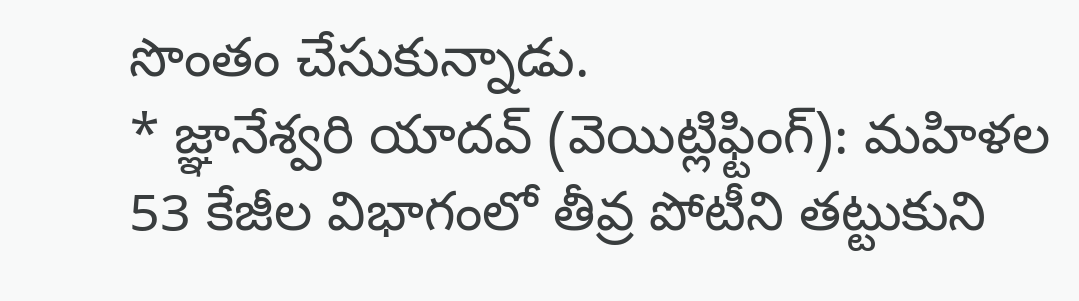సొంతం చేసుకున్నాడు.
* జ్ఞానేశ్వరి యాదవ్ (వెయిట్లిఫ్టింగ్): మహిళల 53 కేజీల విభాగంలో తీవ్ర పోటీని తట్టుకుని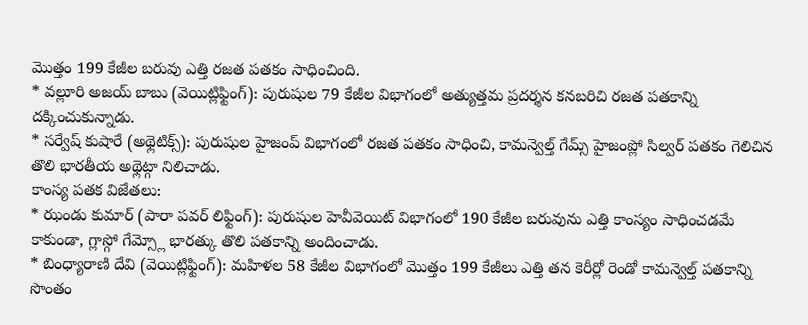మొత్తం 199 కేజీల బరువు ఎత్తి రజత పతకం సాధించింది.
* వల్లూరి అజయ్ బాబు (వెయిట్లిఫ్టింగ్): పురుషుల 79 కేజీల విభాగంలో అత్యుత్తమ ప్రదర్శన కనబరిచి రజత పతకాన్ని దక్కించుకున్నాడు.
* సర్వేష్ కుషారే (అథ్లెటిక్స్): పురుషుల హైజంప్ విభాగంలో రజత పతకం సాధించి, కామన్వెల్త్ గేమ్స్ హైజంప్లో సిల్వర్ పతకం గెలిచిన తొలి భారతీయ అథ్లెట్గా నిలిచాడు.
కాంస్య పతక విజేతలు:
* ఝండు కుమార్ (పారా పవర్ లిఫ్టింగ్): పురుషుల హెవీవెయిట్ విభాగంలో 190 కేజీల బరువును ఎత్తి కాంస్యం సాధించడమే కాకుండా, గ్లాస్గో గేమ్స్లో భారత్కు తొలి పతకాన్ని అందించాడు.
* బింధ్యారాణి దేవి (వెయిట్లిఫ్టింగ్): మహిళల 58 కేజీల విభాగంలో మొత్తం 199 కేజీలు ఎత్తి తన కెరీర్లో రెండో కామన్వెల్త్ పతకాన్ని సొంతం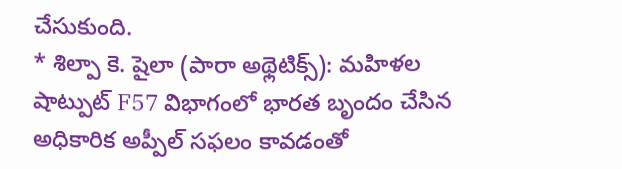చేసుకుంది.
* శిల్పా కె. షైలా (పారా అథ్లెటిక్స్): మహిళల షాట్పుట్ F57 విభాగంలో భారత బృందం చేసిన అధికారిక అప్పీల్ సఫలం కావడంతో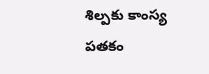శిల్పకు కాంస్య పతకం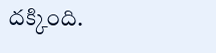దక్కింది.